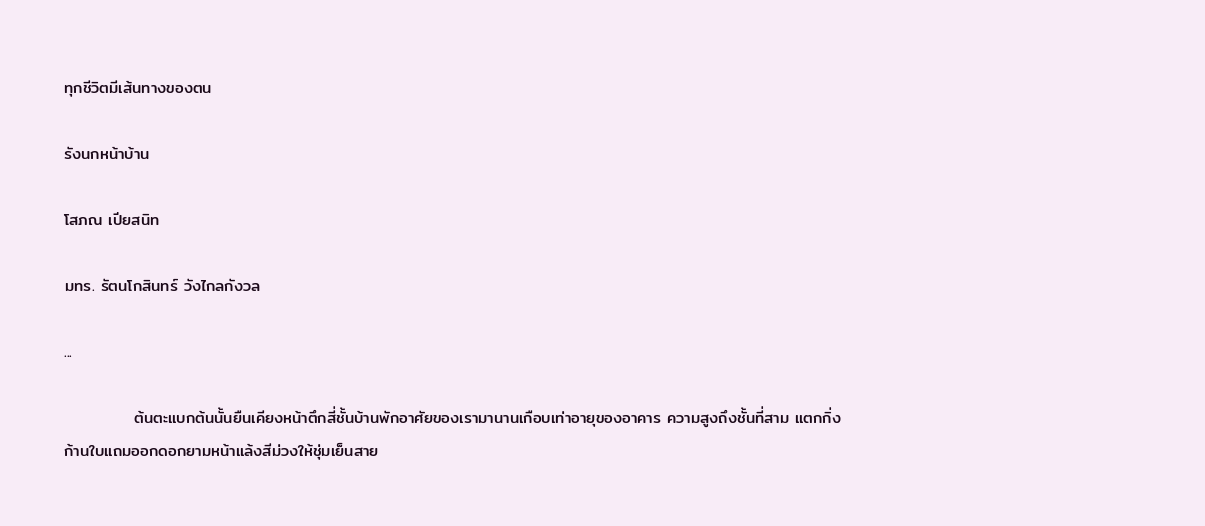ทุกชีวิตมีเส้นทางของตน

รังนกหน้าบ้าน

โสภณ เปียสนิท

มทร. รัตนโกสินทร์ วังไกลกังวล

...

            ต้นตะแบกต้นนั้นยืนเคียงหน้าตึกสี่ชั้นบ้านพักอาศัยของเรามานานเกือบเท่าอายุของอาคาร ความสูงถึงชั้นที่สาม แตกกิ่งก้านใบแถมออกดอกยามหน้าแล้งสีม่วงให้ชุ่มเย็นสาย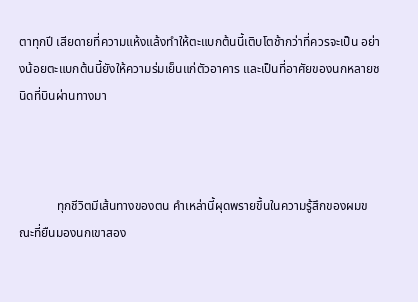ตาทุกปี เสียดายที่ความแห้งแล้งทำให้ตะแบกต้นนี้เติบโตช้ากว่าที่ควรจะเป็น อย่างน้อยตะแบกต้นนี้ยังให้ความร่มเย็นแก่ตัวอาคาร และเป็นที่อาศัยของนกหลายชนิดที่บินผ่านทางมา



            ทุกชีวิตมีเส้นทางของตน คำเหล่านี้ผุดพรายขึ้นในความรู้สึกของผมขณะที่ยืนมองนกเขาสอง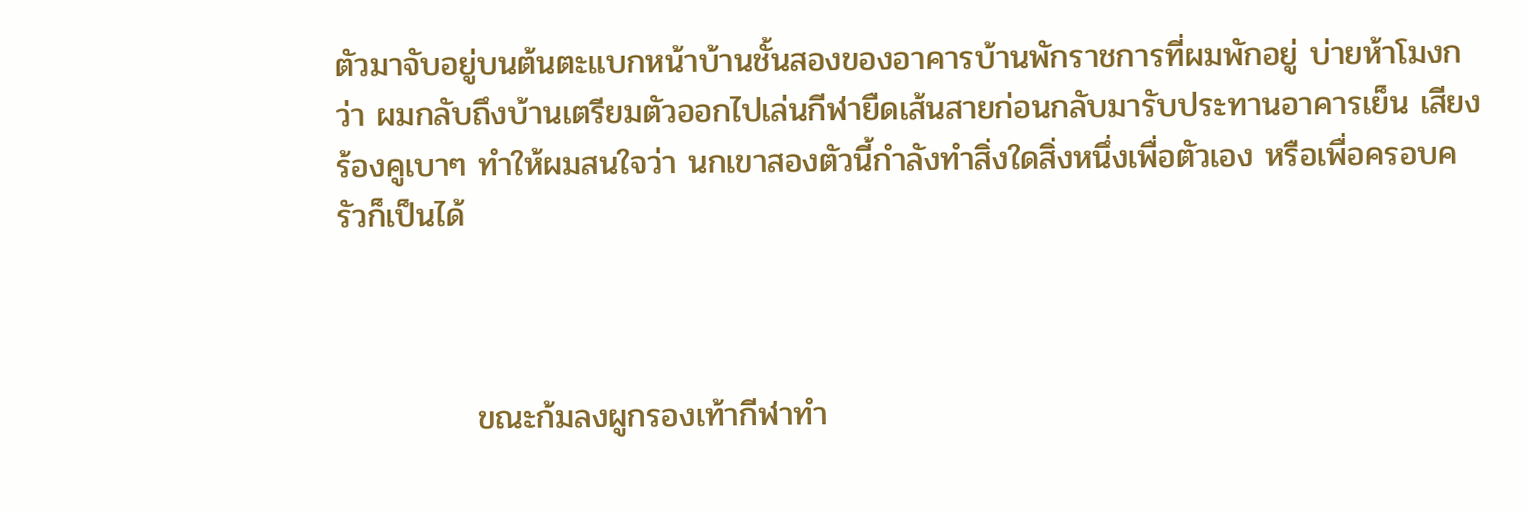ตัวมาจับอยู่บนต้นตะแบกหน้าบ้านชั้นสองของอาคารบ้านพักราชการที่ผมพักอยู่ บ่ายห้าโมงกว่า ผมกลับถึงบ้านเตรียมตัวออกไปเล่นกีฬายืดเส้นสายก่อนกลับมารับประทานอาคารเย็น เสียงร้องคูเบาๆ ทำให้ผมสนใจว่า นกเขาสองตัวนี้กำลังทำสิ่งใดสิ่งหนึ่งเพื่อตัวเอง หรือเพื่อครอบครัวก็เป็นได้



            ขณะก้มลงผูกรองเท้ากีฬาทำ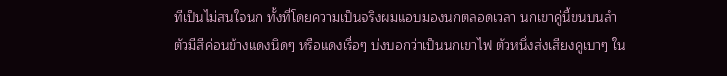ทีเป็นไม่สนใจนก ทั้งที่โดยความเป็นจริงผมแอบมองนกตลอดเวลา นกเขาคู่นี้ขนบนลำตัวมีสีค่อนข้างแดงนิดๆ หรือแดงเรื่อๆ บ่งบอกว่าเป็นนกเขาไฟ ตัวหนึ่งส่งเสียงคูเบาๆ ใน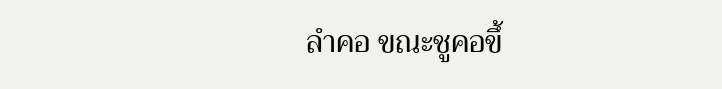ลำคอ ขณะชูคอขึ้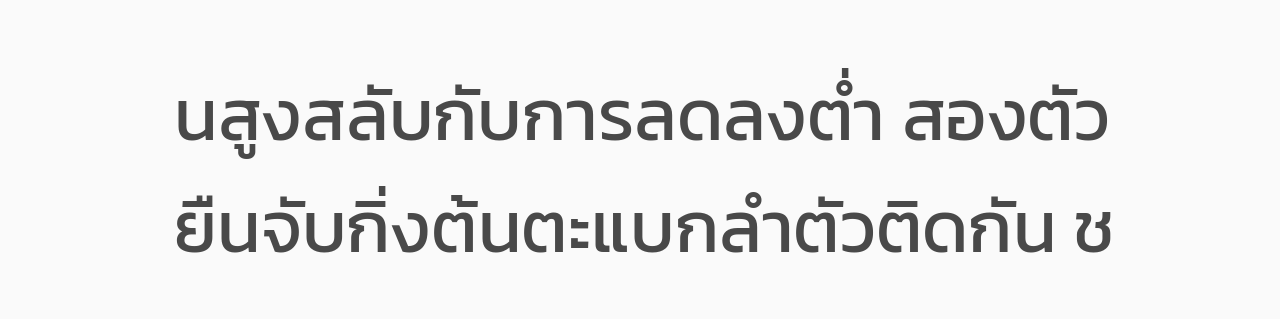นสูงสลับกับการลดลงต่ำ สองตัวยืนจับกิ่งต้นตะแบกลำตัวติดกัน ช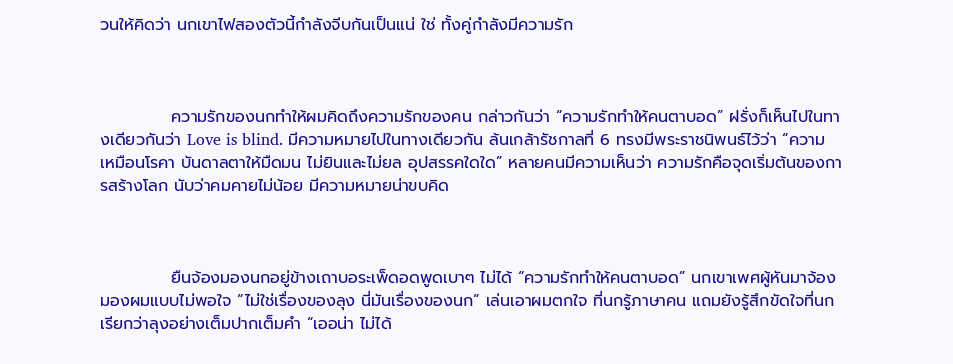วนให้คิดว่า นกเขาไฟสองตัวนี้กำลังจีบกันเป็นแน่ ใช่ ทั้งคู่กำลังมีความรัก



            ความรักของนกทำให้ผมคิดถึงความรักของคน กล่าวกันว่า “ความรักทำให้คนตาบอด” ฝรั่งก็เห็นไปในทางเดียวกันว่า Love is blind. มีความหมายไปในทางเดียวกัน ล้นเกล้ารัชกาลที่ 6 ทรงมีพระราชนิพนธ์ไว้ว่า “ความเหมือนโรคา บันดาลตาให้มืดมน ไม่ยินและไม่ยล อุปสรรคใดใด” หลายคนมีความเห็นว่า ความรักคือจุดเริ่มต้นของการสร้างโลก นับว่าคมคายไม่น้อย มีความหมายน่าขบคิด



            ยืนจ้องมองนกอยู่ข้างเถาบอระเพ็ดอดพูดเบาๆ ไม่ได้ “ความรักทำให้คนตาบอด” นกเขาเพศผู้หันมาจ้องมองผมแบบไม่พอใจ “ไม่ใช่เรื่องของลุง นี่มันเรื่องของนก” เล่นเอาผมตกใจ ที่นกรู้ภาษาคน แถมยังรู้สึกขัดใจที่นกเรียกว่าลุงอย่างเต็มปากเต็มคำ “เออน่า ไม่ได้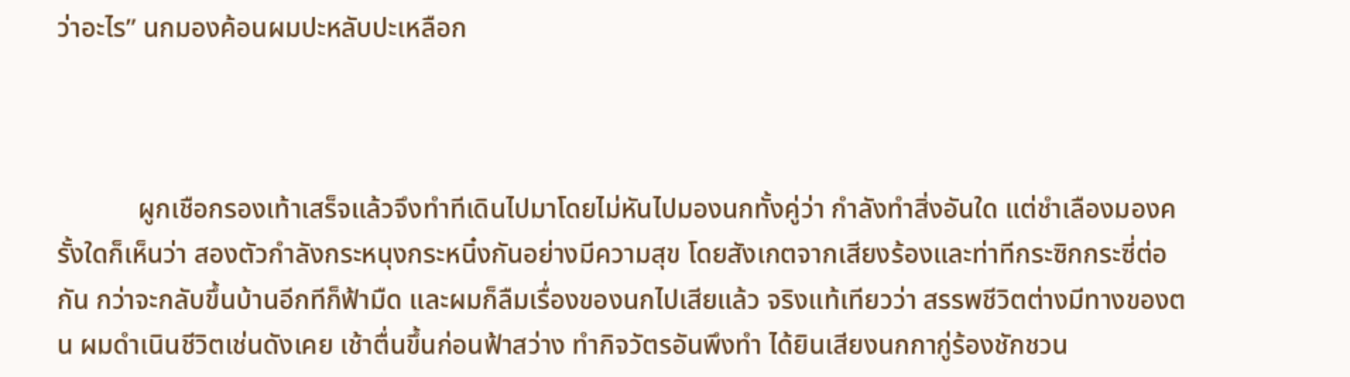ว่าอะไร” นกมองค้อนผมปะหลับปะเหลือก



            ผูกเชือกรองเท้าเสร็จแล้วจึงทำทีเดินไปมาโดยไม่หันไปมองนกทั้งคู่ว่า กำลังทำสิ่งอันใด แต่ชำเลืองมองครั้งใดก็เห็นว่า สองตัวกำลังกระหนุงกระหนิ๋งกันอย่างมีความสุข โดยสังเกตจากเสียงร้องและท่าทีกระซิกกระซี่ต่อกัน กว่าจะกลับขึ้นบ้านอีกทีก็ฟ้ามืด และผมก็ลืมเรื่องของนกไปเสียแล้ว จริงแท้เทียวว่า สรรพชีวิตต่างมีทางของตน ผมดำเนินชีวิตเช่นดังเคย เช้าตื่นขึ้นก่อนฟ้าสว่าง ทำกิจวัตรอันพึงทำ ได้ยินเสียงนกกากู่ร้องชักชวน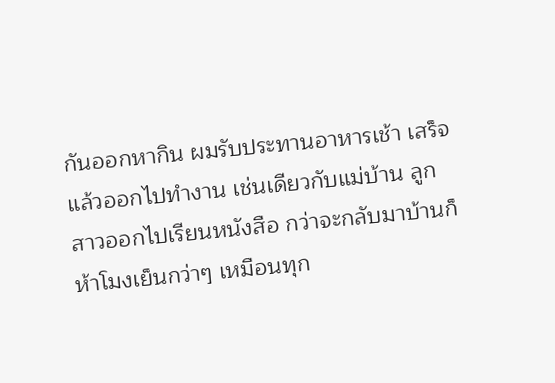กันออกหากิน ผมรับประทานอาหารเช้า เสร็จแล้วออกไปทำงาน เช่นเดียวกับแม่บ้าน ลูกสาวออกไปเรียนหนังสือ กว่าจะกลับมาบ้านก็ห้าโมงเย็นกว่าๆ เหมือนทุก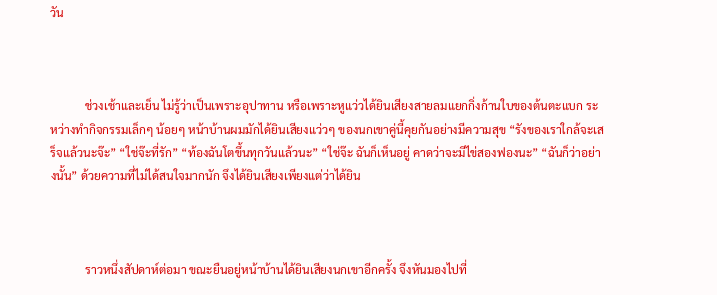วัน



            ช่วงเช้าและเย็น ไม่รู้ว่าเป็นเพราะอุปาทาน หรือเพราะหูแว่วได้ยินเสียงสายลมแยกกิ่งก้านใบของต้นตะแบก ระหว่างทำกิจกรรมเล็กๆ น้อยๆ หน้าบ้านผมมักได้ยินเสียงแว่วๆ ของนกเขาคู่นี้คุยกันอย่างมีความสุข “รังของเราใกล้จะเสร็จแล้วนะจ๊ะ” “ใช่จ๊ะที่รัก” “ท้องฉันโตขึ้นทุกวันแล้วนะ” “ใช่จ๊ะ ฉันก็เห็นอยู่ คาดว่าจะมีไข่สองฟองนะ” “ฉันก็ว่าอย่างนั้น” ด้วยความที่ไม่ได้สนใจมากนัก จึงได้ยินเสียงเพียงแต่ว่าได้ยิน



            ราวหนึ่งสัปดาห์ต่อมา ขณะยืนอยู่หน้าบ้านได้ยินเสียงนกเขาอีกครั้ง จึงหันมองไปที่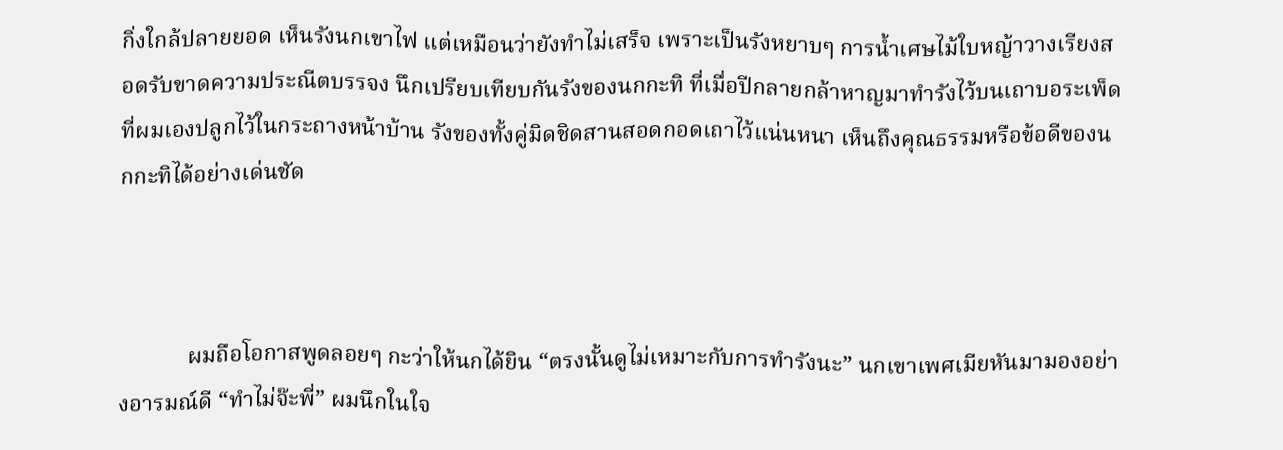กิ่งใกล้ปลายยอด เห็นรังนกเขาไฟ แต่เหมือนว่ายังทำไม่เสร็จ เพราะเป็นรังหยาบๆ การน้ำเศษไม้ใบหญ้าวางเรียงสอดรับขาดความประณีตบรรจง นึกเปรียบเทียบกันรังของนกกะทิ ที่เมื่อปีกลายกล้าหาญมาทำรังไว้บนเถาบอระเพ็ดที่ผมเองปลูกไว้ในกระถางหน้าบ้าน รังของทั้งคู่มิดชิดสานสอดกอดเถาไว้แน่นหนา เห็นถึงคุณธรรมหรือข้อดีของนกกะทิได้อย่างเด่นชัด



            ผมถือโอกาสพูดลอยๆ กะว่าให้นกได้ยิน “ตรงนั้นดูไม่เหมาะกับการทำรังนะ” นกเขาเพศเมียหันมามองอย่างอารมณ์ดี “ทำไม่จ๊ะพี่” ผมนึกในใจ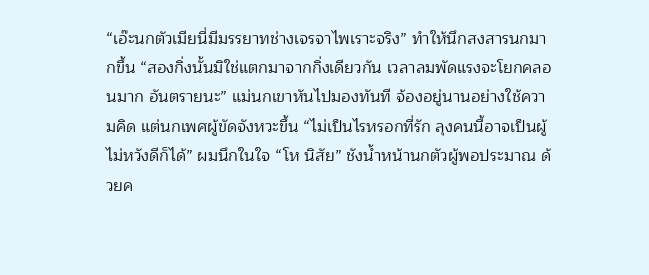“เอ๊ะนกตัวเมียนี่มีมรรยาทช่างเจรจาไพเราะจริง” ทำให้นึกสงสารนกมากขึ้น “สองกิ่งนั้นมิใช่แตกมาจากกิ่งเดียวกัน เวลาลมพัดแรงจะโยกคลอนมาก อันตรายนะ” แม่นกเขาหันไปมองทันที จ้องอยู่นานอย่างใช้ความคิด แต่นกเพศผู้ขัดจังหวะขึ้น “ไม่เป็นไรหรอกที่รัก ลุงคนนี้อาจเป็นผู้ไม่หวังดีก็ได้” ผมนึกในใจ “โห นิสัย” ชังน้ำหน้านกตัวผู้พอประมาณ ด้วยค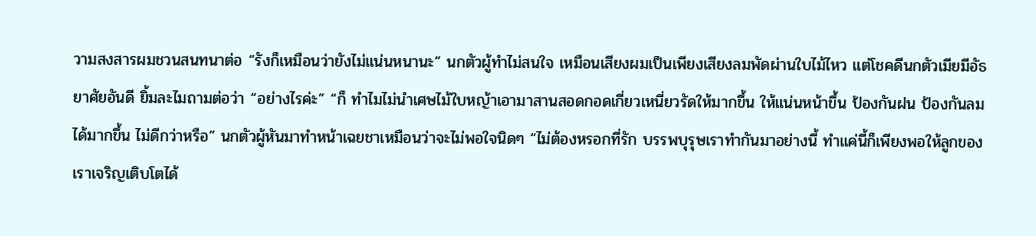วามสงสารผมชวนสนทนาต่อ “รังก็เหมือนว่ายังไม่แน่นหนานะ” นกตัวผู้ทำไม่สนใจ เหมือนเสียงผมเป็นเพียงเสียงลมพัดผ่านใบไม้ไหว แต่โชคดีนกตัวเมียมีอัธยาศัยอันดี ยิ้มละไมถามต่อว่า “อย่างไรค่ะ” “ก็ ทำไมไม่นำเศษไม้ใบหญ้าเอามาสานสอดกอดเกี่ยวเหนี่ยวรัดให้มากขึ้น ให้แน่นหน้าขึ้น ป้องกันฝน ป้องกันลมได้มากขึ้น ไม่ดีกว่าหรือ” นกตัวผู้หันมาทำหน้าเฉยชาเหมือนว่าจะไม่พอใจนิดๆ “ไม่ต้องหรอกที่รัก บรรพบุรุษเราทำกันมาอย่างนี้ ทำแค่นี้ก็เพียงพอให้ลูกของเราเจริญเติบโตได้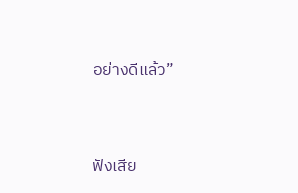อย่างดีแล้ว”



ฟังเสีย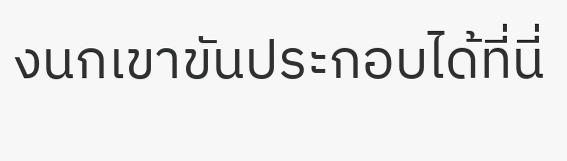งนกเขาขันประกอบได้ที่นี่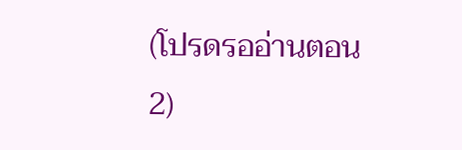(โปรดรออ่านตอน2)